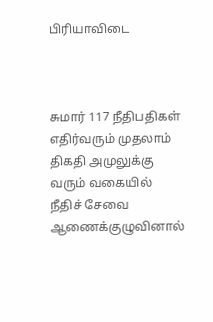பிரியாவிடை



சுமார் 117 நீதிபதிகள் எதிர்வரும் முதலாம் திகதி அமுலுக்கு வரும் வகையில் நீதிச் சேவை ஆணைக்குழுவினால்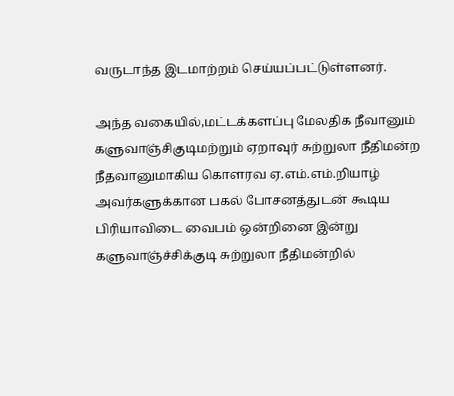வருடாந்த இடமாற்றம் செய்யப்பட்டுள்ளனர்.

அந்த வகையில்,மட்டக்களப்பு மேலதிக நீவானும் களுவாஞ்சிகுடிமற்றும் ஏறாவுர் சுற்றுலா நீதிமன்ற நீதவானுமாகிய கொளரவ ஏ.எம்.எம்.றியாழ் அவர்களுக்கான பகல் போசனத்துடன் கூடிய பிரியாவிடை வைபம் ஒன்றினை இன்று களுவாஞ்ச்சிக்குடி சுற்றுலா நீதிமன்றில்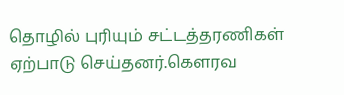தொழில் புரியும் சட்டத்தரணிகள் ஏற்பாடு செய்தனர்.கெளரவ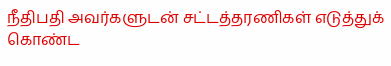நீதிபதி அவர்களுடன் சட்டத்தரணிகள் எடுத்துக் கொண்ட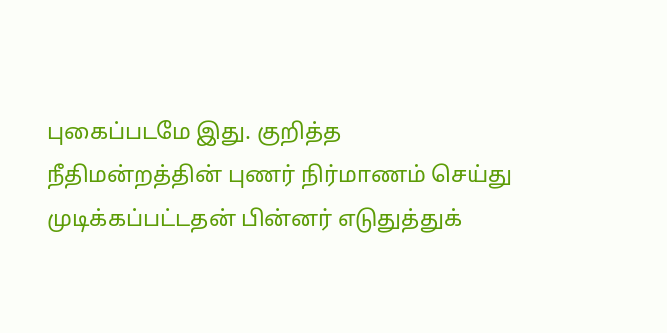புகைப்படமே இது. குறித்த நீதிமன்றத்தின் புணர் நிர்மாணம் செய்து முடிக்கப்பட்டதன் பின்னர் எடுதுத்துக்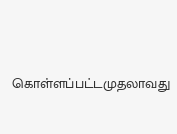கொள்ளப்பட்டமுதலாவது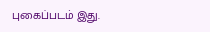புகைப்படம் இது.